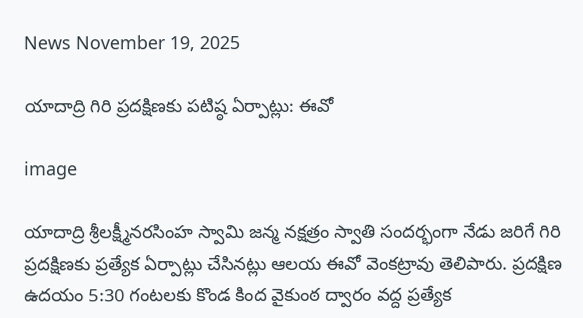News November 19, 2025

యాదాద్రి గిరి ప్రదక్షిణకు పటిష్ఠ ఏర్పాట్లు: ఈవో

image

యాదాద్రి శ్రీలక్ష్మీనరసింహ స్వామి జన్మ నక్షత్రం స్వాతి సందర్భంగా నేడు జరిగే గిరి ప్రదక్షిణకు ప్రత్యేక ఏర్పాట్లు చేసినట్లు ఆలయ ఈవో వెంకట్రావు తెలిపారు. ప్రదక్షిణ ఉదయం 5:30 గంటలకు కొండ కింద వైకుంఠ ద్వారం వద్ద ప్రత్యేక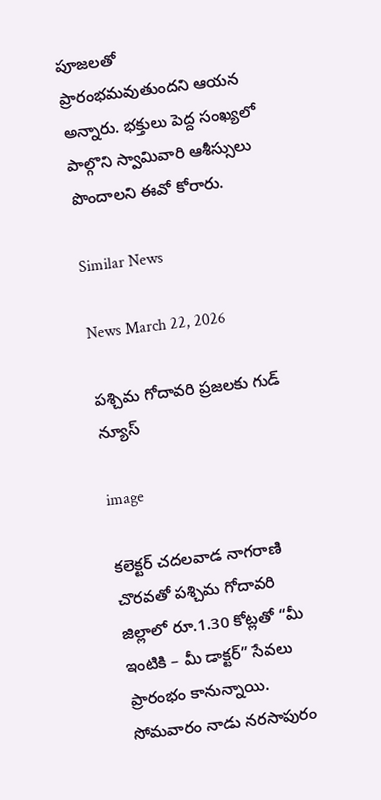పూజలతో ప్రారంభమవుతుందని ఆయన అన్నారు. భక్తులు పెద్ద సంఖ్యలో పాల్గొని స్వామివారి ఆశీస్సులు పొందాలని ఈవో కోరారు.

Similar News

News March 22, 2026

పశ్చిమ గోదావరి ప్రజలకు గుడ్ న్యూస్

image

కలెక్టర్ చదలవాడ నాగరాణి చొరవతో పశ్చిమ గోదావరి జిల్లాలో రూ.1.30 కోట్లతో “మీ ఇంటికి – మీ డాక్టర్” సేవలు ప్రారంభం కానున్నాయి. సోమవారం నాడు నరసాపురం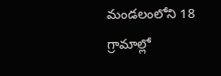మండలంలోని 18 గ్రామాల్లో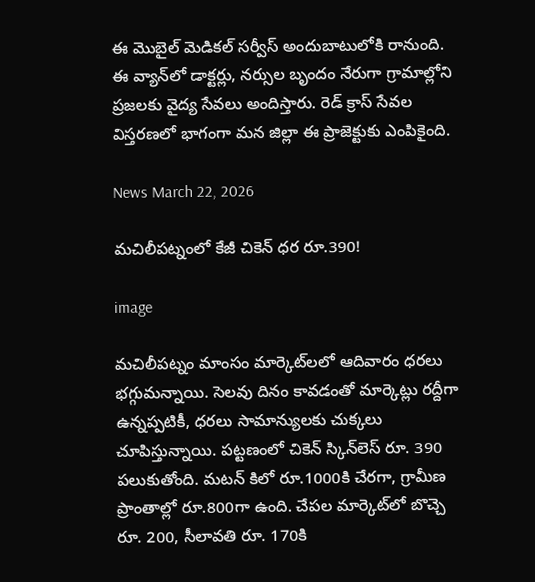ఈ మొబైల్ మెడికల్ సర్వీస్ అందుబాటులోకి రానుంది. ఈ వ్యాన్‌లో డాక్టర్లు, నర్సుల బృందం నేరుగా గ్రామాల్లోని ప్రజలకు వైద్య సేవలు అందిస్తారు. రెడ్ క్రాస్ సేవల విస్తరణలో భాగంగా మన జిల్లా ఈ ప్రాజెక్టుకు ఎంపికైంది.

News March 22, 2026

మచిలీపట్నంలో కేజీ చికెన్ ధర రూ.390!

image

మచిలీపట్నం మాంసం మార్కెట్‌లలో ఆదివారం ధరలు భగ్గుమన్నాయి. సెలవు దినం కావడంతో మార్కెట్లు రద్దీగా ఉన్నప్పటికీ, ధరలు సామాన్యులకు చుక్కలు చూపిస్తున్నాయి. పట్టణంలో చికెన్ స్కిన్‌లెస్ రూ. 390 పలుకుతోంది. మటన్ కిలో రూ.1000కి చేరగా, గ్రామీణ ప్రాంతాల్లో రూ.800గా ఉంది. చేపల మార్కెట్‌లో బొచ్చె రూ. 200, సీలావతి రూ. 170కి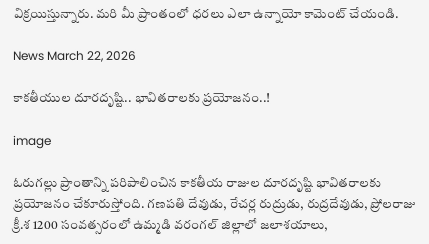విక్రయిస్తున్నారు. మరి మీ ప్రాంతంలో ధరలు ఎలా ఉన్నాయో కామెంట్ చేయండి.

News March 22, 2026

కాకతీయుల దూరదృష్టి.. భావితరాలకు ప్రయోజనం..!

image

ఓరుగల్లు ప్రాంతాన్ని పరిపాలించిన కాకతీయ రాజుల దూరదృష్టి భావితరాలకు ప్రయోజనం చేకూరుస్తోంది. గణపతి దేవుడు, రేచర్ల రుద్రుడు, రుద్రదేవుడు, ప్రోలరాజు క్రీ.శ 1200 సంవత్సరంలో ఉమ్మడి వరంగల్ జిల్లాలో జలాశయాలు,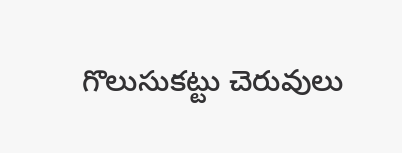గొలుసుకట్టు చెరువులు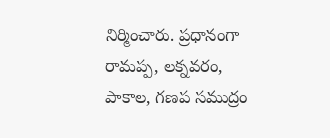నిర్మించారు. ప్రధానంగా రామప్ప, లక్నవరం, పాకాల, గణప సముద్రం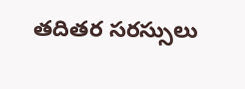తదితర సరస్సులు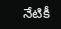నేటికీ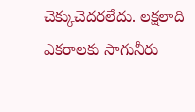చెక్కుచెదరలేదు. లక్షలాది ఎకరాలకు సాగునీరు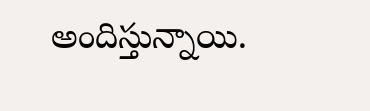అందిస్తున్నాయి.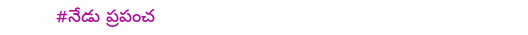#నేడు ప్రపంచ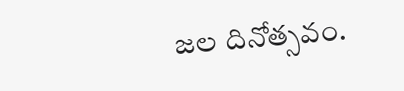జల దినోత్సవం.